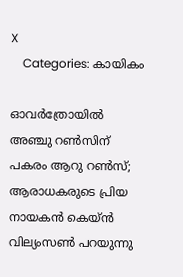X
    Categories: കായികം

ഓവര്‍ത്രോയില്‍ അഞ്ചു റണ്‍സിന് പകരം ആറു റണ്‍സ്; ആരാധകരുടെ പ്രിയ നായകന്‍ കെയ്ന്‍ വില്യംസണ്‍ പറയുന്നു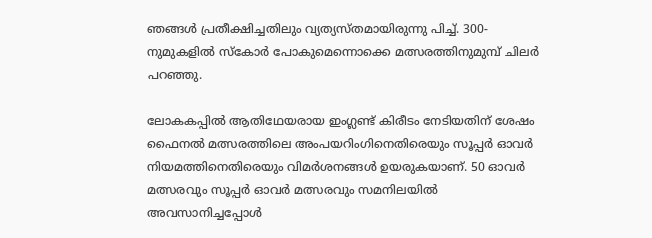ഞങ്ങള്‍ പ്രതീക്ഷിച്ചതിലും വ്യത്യസ്തമായിരുന്നു പിച്ച്. 300-നുമുകളില്‍ സ്‌കോര്‍ പോകുമെന്നൊക്കെ മത്സരത്തിനുമുമ്പ് ചിലര്‍ പറഞ്ഞു.

ലോകകപ്പില്‍ ആതിഥേയരായ ഇംഗ്ലണ്ട് കിരീടം നേടിയതിന് ശേഷം ഫൈനല്‍ മത്സരത്തിലെ അംപയറിംഗിനെതിരെയും സൂപ്പര്‍ ഓവര്‍ നിയമത്തിനെതിരെയും വിമര്‍ശനങ്ങള്‍ ഉയരുകയാണ്. 50 ഓവര്‍ മത്സരവും സൂപ്പര്‍ ഓവര്‍ മത്സരവും സമനിലയില്‍ അവസാനിച്ചപ്പോള്‍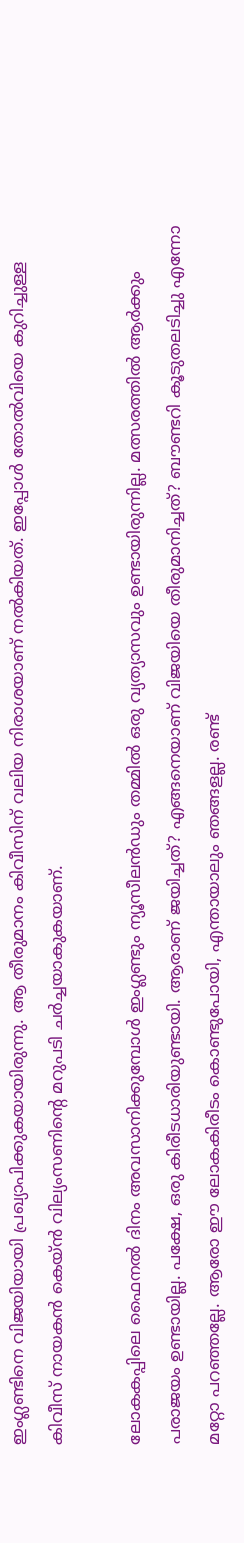ഇംഗ്ലണ്ടിനെ വിജയിയായി പ്രഖ്യാപിക്കുകയായിരുന്നു. ആ തീരുമാനം കിവീസിന് വലിയ നിരാശയാണ് നല്‍കിയത്. ഇപ്പോള്‍ തോല്‍വിയെ കുറിച്ചുള്ള കിവീസ് നായകന്‍ കെയ്ന്‍ വില്യംസണിന്റെ മറുപടി ചര്‍ച്ചയാകുകയാണ്.

ലോകകപ്പിലെ ഫൈനല്‍ ദിനം അവസാനിക്കുമ്പോള്‍ ഇംഗ്ലണ്ടും ന്യൂസീലന്‍ഡും തമ്മില്‍ ഒരു വ്യത്യാസവും ഉണ്ടായിരുന്നില്ല. മത്സരത്തില്‍ ആര്‍ക്കും പരാജയം ഉണ്ടായില്ല. പക്ഷേ, ഒരു കിരീടധാരിയുണ്ടായി. ആരാണ് ജയിച്ചത്? എങ്ങനെയാണ് വിജയിയെ തീരുമാനിച്ചത്? ബൗണ്ടറി കൂടുതലടിച്ചു എന്നോ മറ്റോ പറഞ്ഞല്ലേ. ആരോ ഈ ലോകകിരീടം കൊണ്ടുപോയി, എന്തായാലും ഞങ്ങളല്ല. രണ്ട്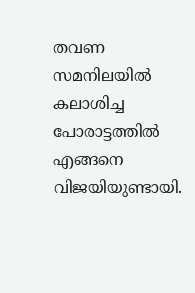തവണ സമനിലയില്‍ കലാശിച്ച പോരാട്ടത്തില്‍ എങ്ങനെ വിജയിയുണ്ടായി.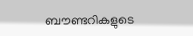ബൗണ്ടറികളുടെ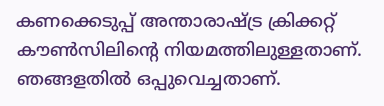കണക്കെടുപ്പ് അന്താരാഷ്ട്ര ക്രിക്കറ്റ് കൗണ്‍സിലിന്റെ നിയമത്തിലുള്ളതാണ്. ഞങ്ങളതില്‍ ഒപ്പുവെച്ചതാണ്.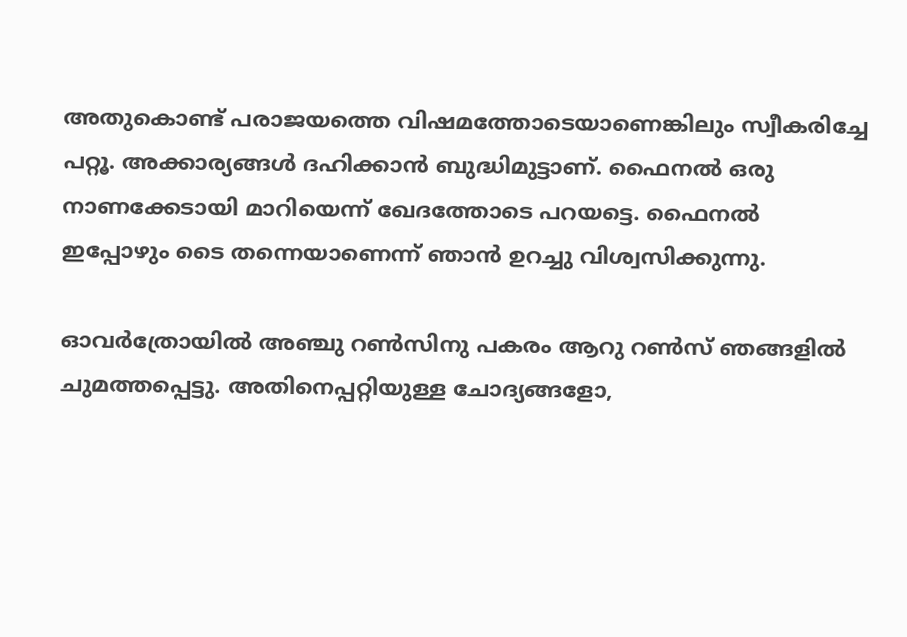അതുകൊണ്ട് പരാജയത്തെ വിഷമത്തോടെയാണെങ്കിലും സ്വീകരിച്ചേ പറ്റൂ. അക്കാര്യങ്ങള്‍ ദഹിക്കാന്‍ ബുദ്ധിമുട്ടാണ്. ഫൈനല്‍ ഒരു നാണക്കേടായി മാറിയെന്ന് ഖേദത്തോടെ പറയട്ടെ. ഫൈനല്‍ ഇപ്പോഴും ടൈ തന്നെയാണെന്ന് ഞാന്‍ ഉറച്ചു വിശ്വസിക്കുന്നു.

ഓവര്‍ത്രോയില്‍ അഞ്ചു റണ്‍സിനു പകരം ആറു റണ്‍സ് ഞങ്ങളില്‍ ചുമത്തപ്പെട്ടു. അതിനെപ്പറ്റിയുള്ള ചോദ്യങ്ങളോ,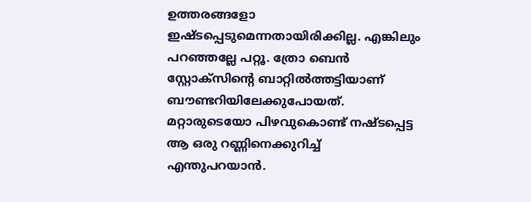ഉത്തരങ്ങളോ ഇഷ്ടപ്പെടുമെന്നതായിരിക്കില്ല. എങ്കിലും പറഞ്ഞല്ലേ പറ്റൂ. ത്രോ ബെന്‍ സ്റ്റോക്സിന്റെ ബാറ്റില്‍ത്തട്ടിയാണ് ബൗണ്ടറിയിലേക്കുപോയത്. മറ്റാരുടെയോ പിഴവുകൊണ്ട് നഷ്ടപ്പെട്ട ആ ഒരു റണ്ണിനെക്കുറിച്ച് എന്തുപറയാന്‍.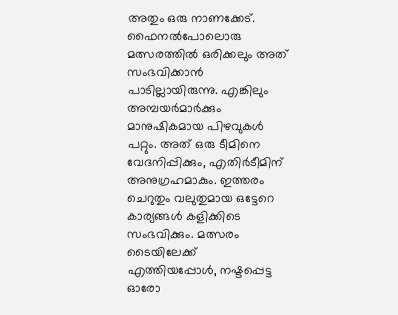അതും ഒരു നാണക്കേട്. ഫൈനല്‍പോലൊരു മത്സരത്തില്‍ ഒരിക്കലും അത് സംഭവിക്കാന്‍ പാടില്ലായിരുന്നു. എങ്കിലും അമ്പയര്‍മാര്‍ക്കും മാനുഷികമായ പിഴവുകള്‍ പറ്റും. അത് ഒരു ടീമിനെ വേദനിപ്പിക്കും, എതിര്‍ടീമിന് അനുഗ്രഹമാകും. ഇത്തരം ചെറുതും വലുതുമായ ഒട്ടേറെ കാര്യങ്ങള്‍ കളിക്കിടെ സംഭവിക്കും. മത്സരം ടൈയിലേക്ക് എത്തിയപ്പോള്‍, നഷ്ടപ്പെട്ട ഓരോ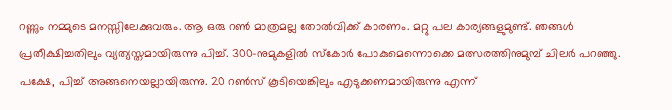റണ്ണും നമ്മുടെ മനസ്സിലേക്കുവരും. ആ ഒരു റണ്‍ മാത്രമല്ല തോല്‍വിക്ക് കാരണം. മറ്റു പല കാര്യങ്ങളുമുണ്ട്. ഞങ്ങള്‍ പ്രതീക്ഷിച്ചതിലും വ്യത്യസ്തമായിരുന്നു പിച്ച്. 300-നുമുകളില്‍ സ്‌കോര്‍ പോകുമെന്നൊക്കെ മത്സരത്തിനുമുമ്പ് ചിലര്‍ പറഞ്ഞു. പക്ഷേ, പിച്ച് അങ്ങനെയല്ലായിരുന്നു. 20 റണ്‍സ് കൂടിയെങ്കിലും എടുക്കണമായിരുന്നു എന്ന്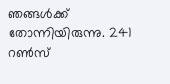ഞങ്ങള്‍ക്ക് തോന്നിയിരുന്നു. 241 റണ്‍സ്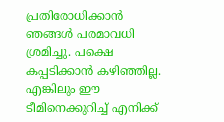പ്രതിരോധിക്കാന്‍ ഞങ്ങള്‍ പരമാവധി ശ്രമിച്ചു. പക്ഷെ കപ്പടിക്കാന്‍ കഴിഞ്ഞില്ല. എങ്കിലും ഈ ടീമിനെക്കുറിച്ച് എനിക്ക്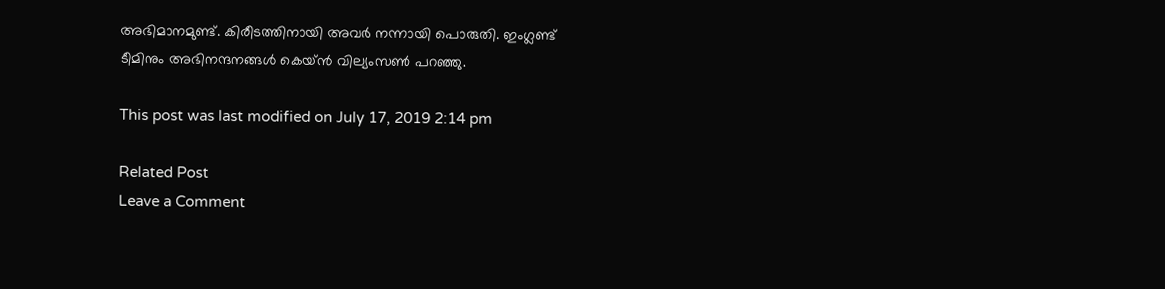അഭിമാനമുണ്ട്. കിരീടത്തിനായി അവര്‍ നന്നായി പൊരുതി. ഇംഗ്ലണ്ട് ടീമിനും അഭിനന്ദനങ്ങള്‍ കെയ്ന്‍ വില്യംസണ്‍ പറഞ്ഞു.

This post was last modified on July 17, 2019 2:14 pm

Related Post
Leave a Comment